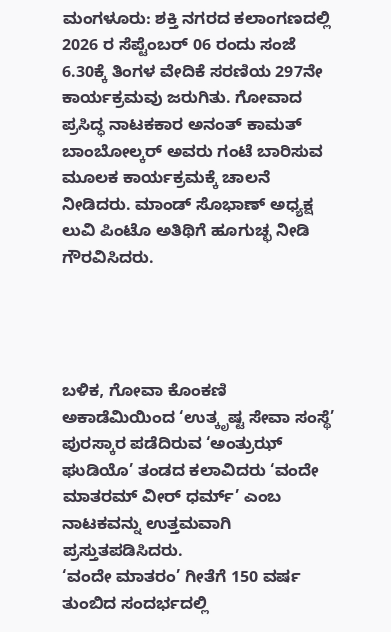ಮಂಗಳೂರು: ಶಕ್ತಿ ನಗರದ ಕಲಾಂಗಣದಲ್ಲಿ 2026 ರ ಸೆಪ್ಟೆಂಬರ್ 06 ರಂದು ಸಂಜೆ 6.30ಕ್ಕೆ ತಿಂಗಳ ವೇದಿಕೆ ಸರಣಿಯ 297ನೇ ಕಾರ್ಯಕ್ರಮವು ಜರುಗಿತು. ಗೋವಾದ ಪ್ರಸಿದ್ಧ ನಾಟಕಕಾರ ಅನಂತ್ ಕಾಮತ್ ಬಾಂಬೋಲ್ಕರ್ ಅವರು ಗಂಟೆ ಬಾರಿಸುವ ಮೂಲಕ ಕಾರ್ಯಕ್ರಮಕ್ಕೆ ಚಾಲನೆ ನೀಡಿದರು. ಮಾಂಡ್ ಸೊಭಾಣ್ ಅಧ್ಯಕ್ಷ ಲುವಿ ಪಿಂಟೊ ಅತಿಥಿಗೆ ಹೂಗುಚ್ಛ ನೀಡಿ ಗೌರವಿಸಿದರು.




ಬಳಿಕ, ಗೋವಾ ಕೊಂಕಣಿ ಅಕಾಡೆಮಿಯಿಂದ ‘ಉತ್ಕೃಷ್ಟ ಸೇವಾ ಸಂಸ್ಥೆ’ ಪುರಸ್ಕಾರ ಪಡೆದಿರುವ ‘ಅಂತ್ರುಝ್ ಘುಡಿಯೊ’ ತಂಡದ ಕಲಾವಿದರು ‘ವಂದೇ ಮಾತರಮ್ ವೀರ್ ಧರ್ಮ್’ ಎಂಬ ನಾಟಕವನ್ನು ಉತ್ತಮವಾಗಿ ಪ್ರಸ್ತುತಪಡಿಸಿದರು.
‘ವಂದೇ ಮಾತರಂ’ ಗೀತೆಗೆ 150 ವರ್ಷ ತುಂಬಿದ ಸಂದರ್ಭದಲ್ಲಿ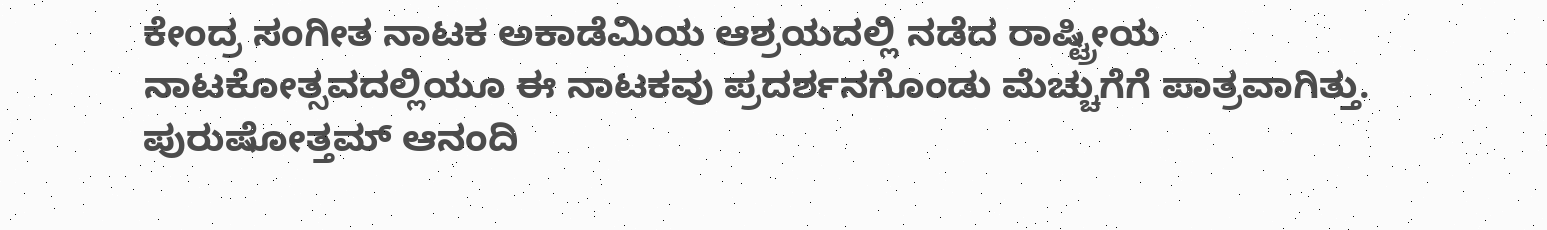ಕೇಂದ್ರ ಸಂಗೀತ ನಾಟಕ ಅಕಾಡೆಮಿಯ ಆಶ್ರಯದಲ್ಲಿ ನಡೆದ ರಾಷ್ಟ್ರೀಯ ನಾಟಕೋತ್ಸವದಲ್ಲಿಯೂ ಈ ನಾಟಕವು ಪ್ರದರ್ಶನಗೊಂಡು ಮೆಚ್ಚುಗೆಗೆ ಪಾತ್ರವಾಗಿತ್ತು. ಪುರುಷೋತ್ತಮ್ ಆನಂದಿ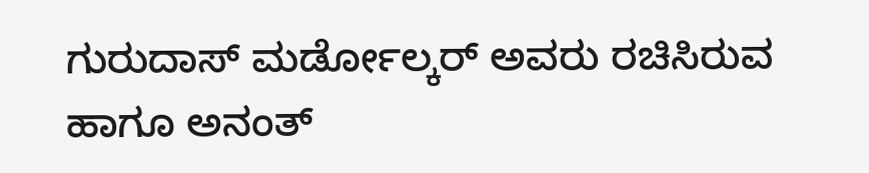ಗುರುದಾಸ್ ಮರ್ಡೋಲ್ಕರ್ ಅವರು ರಚಿಸಿರುವ ಹಾಗೂ ಅನಂತ್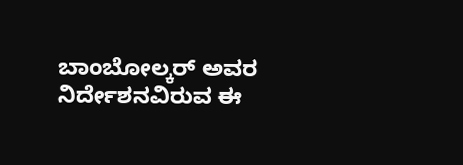ಬಾಂಬೋಲ್ಕರ್ ಅವರ ನಿರ್ದೇಶನವಿರುವ ಈ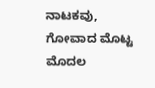ನಾಟಕವು, ಗೋವಾದ ಮೊಟ್ಟ ಮೊದಲ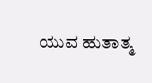ಯುವ ಹುತಾತ್ಮ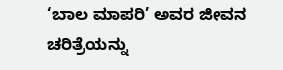‘ಬಾಲ ಮಾಪರಿ’ ಅವರ ಜೀವನ ಚರಿತ್ರೆಯನ್ನು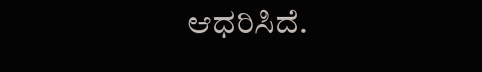ಆಧರಿಸಿದೆ.